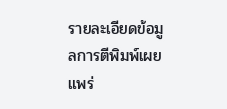รายละเอียดข้อมูลการตีพิมพ์เผยแพร่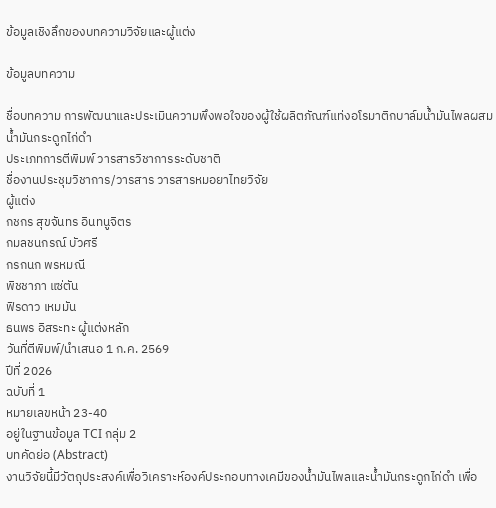ข้อมูลเชิงลึกของบทความวิจัยและผู้แต่ง

ข้อมูลบทความ

ชื่อบทความ การพัฒนาและประเมินความพึงพอใจของผู้ใช้ผลิตภัณฑ์แท่งอโรมาติกบาล์มน้ำมันไพลผสมน้ำมันกระดูกไก่ดำ
ประเภทการตีพิมพ์ วารสารวิชาการระดับชาติ
ชื่องานประชุมวิชาการ/วารสาร วารสารหมอยาไทยวิจัย
ผู้แต่ง
กชกร สุขจันทร อินทนูจิตร
กมลชนกรณ์ บัวศรี
กรกนก พรหมณี
พิชชาภา แซ่ตัน
ฟิรดาว เหมมัน
ธนพร อิสระทะ ผู้แต่งหลัก
วันที่ตีพิมพ์/นำเสนอ 1 ก.ค. 2569
ปีที่ 2026
ฉบับที่ 1
หมายเลขหน้า 23-40
อยู่ในฐานข้อมูล TCI กลุ่ม 2
บทคัดย่อ (Abstract)
งานวิจัยนี้มีวัตถุประสงค์เพื่อวิเคราะห์องค์ประกอบทางเคมีของน้ำมันไพลและน้ำมันกระดูกไก่ดำ เพื่อ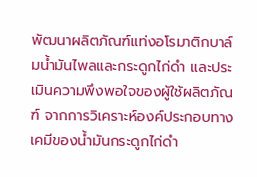พัฒนาผลิตภัณฑ์แท่งอโรมาติกบาล์มน้ำมันไพลและกระดูกไก่ดำ และประเมินความพึงพอใจของผู้ใช้ผลิตภัณฑ์ จากการวิเคราะห์องค์ประกอบทางเคมีของน้ำมันกระดูกไก่ดำ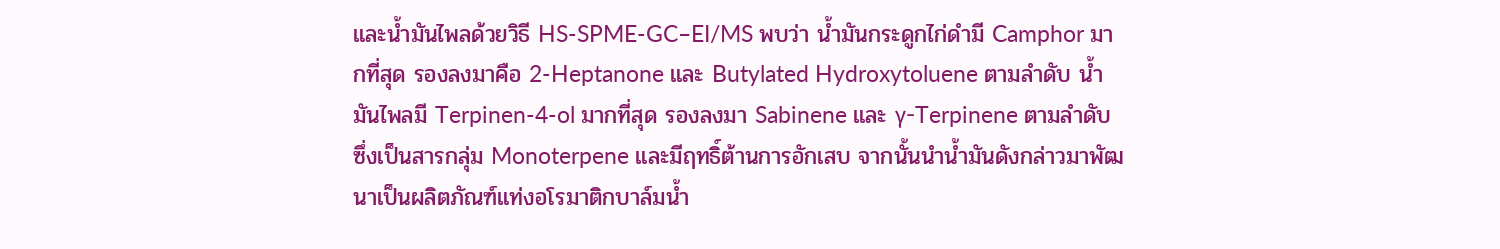และน้ำมันไพลด้วยวิธี HS-SPME-GC–EI/MS พบว่า น้ำมันกระดูกไก่ดำมี Camphor มากที่สุด รองลงมาคือ 2-Heptanone และ Butylated Hydroxytoluene ตามลำดับ น้ำมันไพลมี Terpinen-4-ol มากที่สุด รองลงมา Sabinene และ γ-Terpinene ตามลำดับ ซึ่งเป็นสารกลุ่ม Monoterpene และมีฤทธิ์ต้านการอักเสบ จากนั้นนำน้ำมันดังกล่าวมาพัฒนาเป็นผลิตภัณฑ์แท่งอโรมาติกบาล์มน้ำ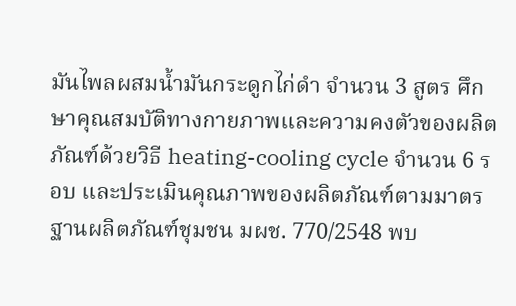มันไพลผสมน้ำมันกระดูกไก่ดำ จำนวน 3 สูตร ศึกษาคุณสมบัติทางกายภาพและความคงตัวของผลิตภัณฑ์ด้วยวิธี heating-cooling cycle จำนวน 6 รอบ และประเมินคุณภาพของผลิตภัณฑ์ตามมาตรฐานผลิตภัณฑ์ชุมชน มผช. 770/2548 พบ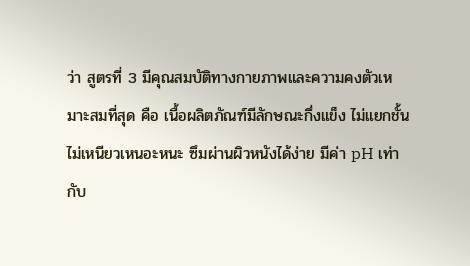ว่า สูตรที่ 3 มีคุณสมบัติทางกายภาพและความคงตัวเหมาะสมที่สุด คือ เนื้อผลิตภัณฑ์มีลักษณะกึ่งแข็ง ไม่แยกชั้น ไม่เหนียวเหนอะหนะ ซึมผ่านผิวหนังได้ง่าย มีค่า pH เท่ากับ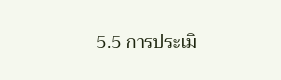5.5 การประเมิ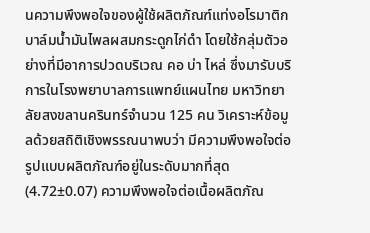นความพึงพอใจของผู้ใช้ผลิตภัณฑ์แท่งอโรมาติกบาล์มน้ำมันไพลผสมกระดูกไก่ดำ โดยใช้กลุ่มตัวอย่างที่มีอาการปวดบริเวณ คอ บ่า ไหล่ ซึ่งมารับบริการในโรงพยาบาลการแพทย์แผนไทย มหาวิทยาลัยสงขลานครินทร์จำนวน 125 คน วิเคราะห์ข้อมูลด้วยสถิติเชิงพรรณนาพบว่า มีความพึงพอใจต่อรูปแบบผลิตภัณฑ์อยู่ในระดับมากที่สุด (4.72±0.07) ความพึงพอใจต่อเนื้อผลิตภัณ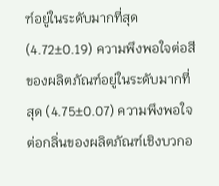ฑ์อยู่ในระดับมากที่สุด (4.72±0.19) ความพึงพอใจต่อสีของผลิตภัณฑ์อยู่ในระดับมากที่สุด (4.75±0.07) ความพึงพอใจต่อกลิ่นของผลิตภัณฑ์เชิงบวกอ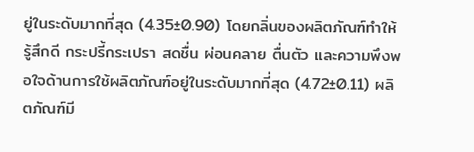ยู่ในระดับมากที่สุด (4.35±0.90) โดยกลิ่นของผลิตภัณฑ์ทำให้รู้สึกดี กระปรี้กระเปรา สดชื่น ผ่อนคลาย ตื่นตัว และความพึงพอใจด้านการใช้ผลิตภัณฑ์อยู่ในระดับมากที่สุด (4.72±0.11) ผลิตภัณฑ์มี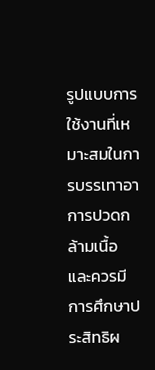รูปแบบการใช้งานที่เหมาะสมในการบรรเทาอาการปวดกล้ามเนื้อ และควรมีการศึกษาประสิทธิผ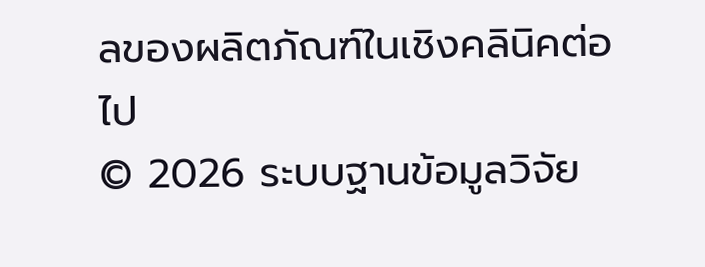ลของผลิตภัณฑ์ในเชิงคลินิคต่อไป
© 2026 ระบบฐานข้อมูลวิจัย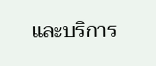และบริการ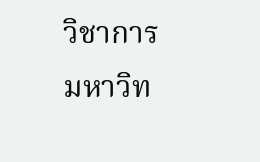วิชาการ มหาวิท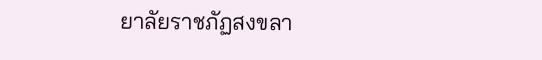ยาลัยราชภัฏสงขลา